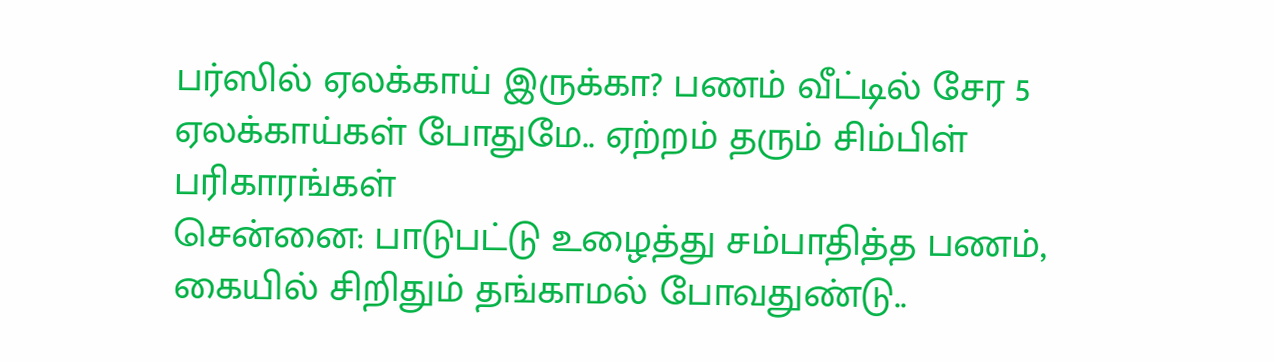பர்ஸில் ஏலக்காய் இருக்கா? பணம் வீட்டில் சேர 5 ஏலக்காய்கள் போதுமே.. ஏற்றம் தரும் சிம்பிள் பரிகாரங்கள்
சென்னை: பாடுபட்டு உழைத்து சம்பாதித்த பணம், கையில் சிறிதும் தங்காமல் போவதுண்டு..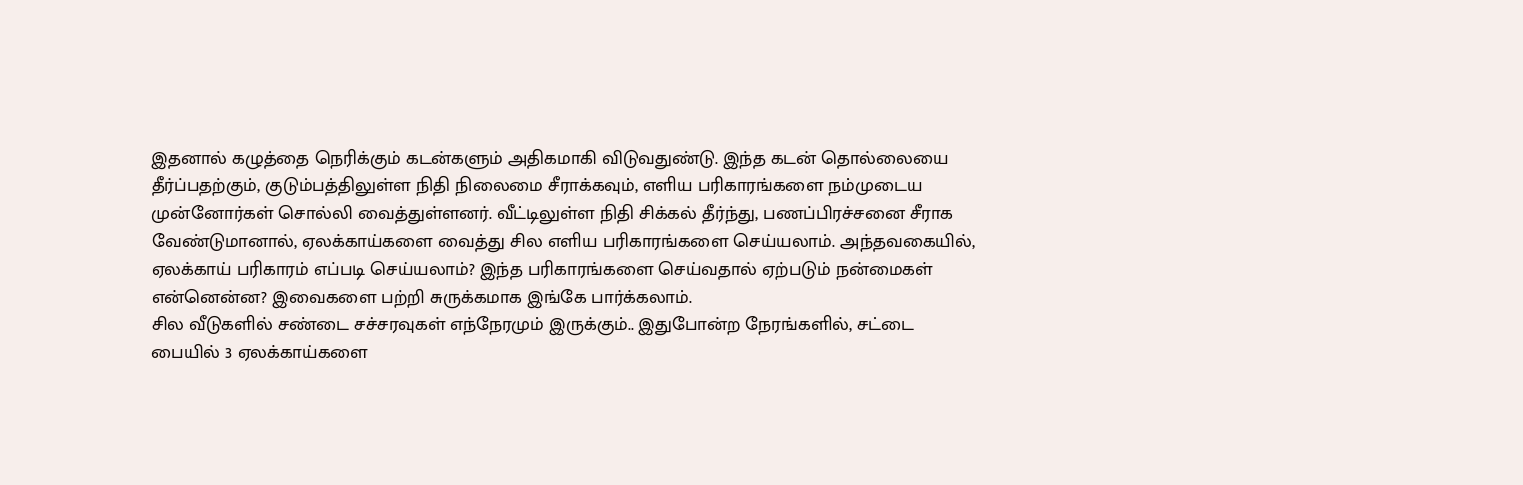இதனால் கழுத்தை நெரிக்கும் கடன்களும் அதிகமாகி விடுவதுண்டு. இந்த கடன் தொல்லையை தீர்ப்பதற்கும், குடும்பத்திலுள்ள நிதி நிலைமை சீராக்கவும், எளிய பரிகாரங்களை நம்முடைய முன்னோர்கள் சொல்லி வைத்துள்ளனர். வீட்டிலுள்ள நிதி சிக்கல் தீர்ந்து, பணப்பிரச்சனை சீராக வேண்டுமானால், ஏலக்காய்களை வைத்து சில எளிய பரிகாரங்களை செய்யலாம். அந்தவகையில், ஏலக்காய் பரிகாரம் எப்படி செய்யலாம்? இந்த பரிகாரங்களை செய்வதால் ஏற்படும் நன்மைகள் என்னென்ன? இவைகளை பற்றி சுருக்கமாக இங்கே பார்க்கலாம்.
சில வீடுகளில் சண்டை சச்சரவுகள் எந்நேரமும் இருக்கும்.. இதுபோன்ற நேரங்களில், சட்டை பையில் 3 ஏலக்காய்களை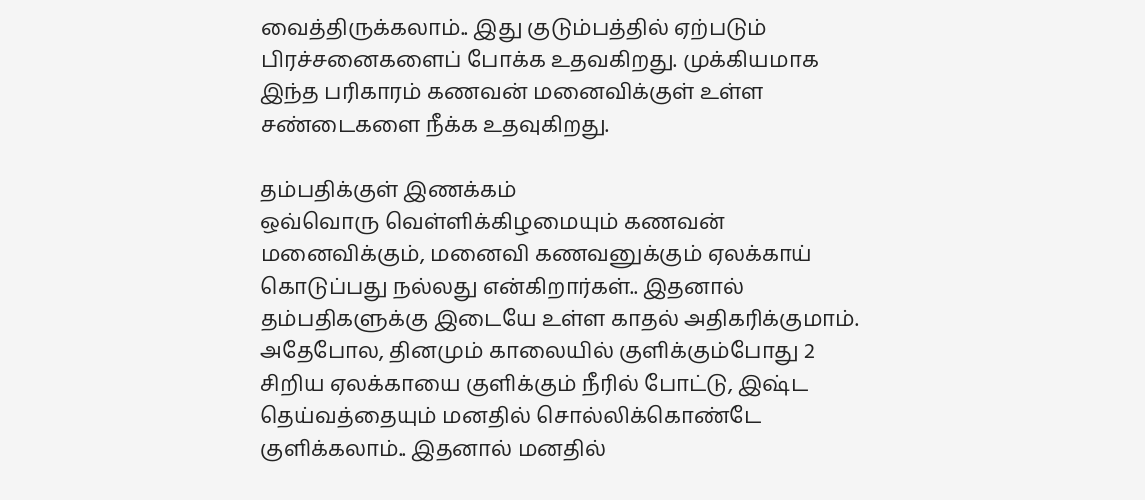வைத்திருக்கலாம்.. இது குடும்பத்தில் ஏற்படும் பிரச்சனைகளைப் போக்க உதவகிறது. முக்கியமாக இந்த பரிகாரம் கணவன் மனைவிக்குள் உள்ள சண்டைகளை நீக்க உதவுகிறது.

தம்பதிக்குள் இணக்கம்
ஒவ்வொரு வெள்ளிக்கிழமையும் கணவன் மனைவிக்கும், மனைவி கணவனுக்கும் ஏலக்காய் கொடுப்பது நல்லது என்கிறார்கள்.. இதனால் தம்பதிகளுக்கு இடையே உள்ள காதல் அதிகரிக்குமாம்.
அதேபோல, தினமும் காலையில் குளிக்கும்போது 2 சிறிய ஏலக்காயை குளிக்கும் நீரில் போட்டு, இஷ்ட தெய்வத்தையும் மனதில் சொல்லிக்கொண்டே குளிக்கலாம்.. இதனால் மனதில்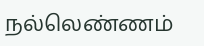நல்லெண்ணம்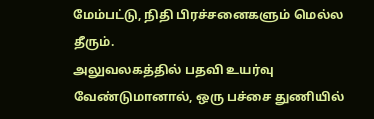மேம்பட்டு, நிதி பிரச்சனைகளும் மெல்ல தீரும்.
அலுவலகத்தில் பதவி உயர்வு வேண்டுமானால், ஒரு பச்சை துணியில்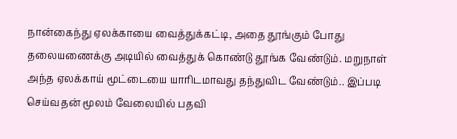நான்கைந்து ஏலக்காயை வைத்துக்கட்டி, அதை தூங்கும் போது தலையணைக்கு அடியில் வைத்துக் கொண்டு தூங்க வேண்டும். மறுநாள் அந்த ஏலக்காய் மூட்டையை யாரிடமாவது தந்துவிட வேண்டும்.. இப்படி செய்வதன் மூலம் வேலையில் பதவி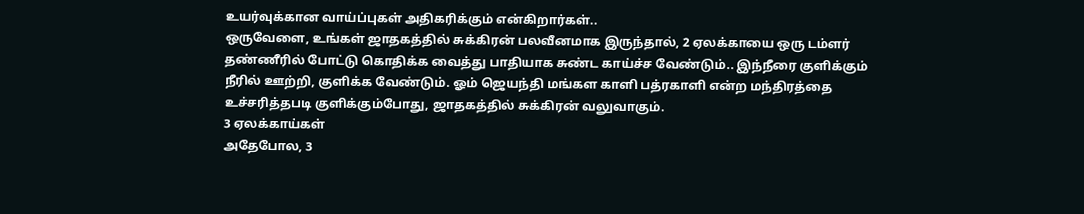உயர்வுக்கான வாய்ப்புகள் அதிகரிக்கும் என்கிறார்கள்..
ஒருவேளை, உங்கள் ஜாதகத்தில் சுக்கிரன் பலவீனமாக இருந்தால், 2 ஏலக்காயை ஒரு டம்ளர் தண்ணீரில் போட்டு கொதிக்க வைத்து பாதியாக சுண்ட காய்ச்ச வேண்டும்.. இந்நீரை குளிக்கும் நீரில் ஊற்றி, குளிக்க வேண்டும். ஓம் ஜெயந்தி மங்கள காளி பத்ரகாளி என்ற மந்திரத்தை உச்சரித்தபடி குளிக்கும்போது, ஜாதகத்தில் சுக்கிரன் வலுவாகும்.
3 ஏலக்காய்கள்
அதேபோல, 3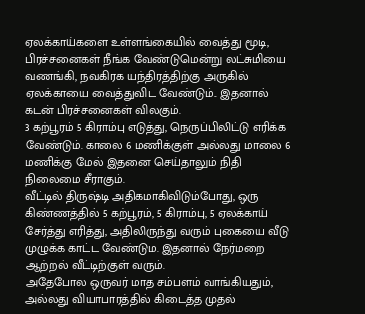ஏலக்காய்களை உள்ளங்கையில் வைத்து மூடி, பிரச்சனைகள் நீங்க வேண்டுமென்று லட்சுமியை வணங்கி, நவகிரக யந்திரத்திற்கு அருகில் ஏலக்காயை வைத்துவிட வேண்டும்.. இதனால் கடன் பிரச்சனைகள் விலகும்.
3 கற்பூரம் 5 கிராம்பு எடுத்து, நெருப்பிலிட்டு எரிக்க வேண்டும். காலை 6 மணிக்குள் அல்லது மாலை 6 மணிக்கு மேல் இதனை செய்தாலும் நிதி நிலைமை சீராகும்.
வீட்டில் திருஷ்டி அதிகமாகிவிடும்போது, ஒரு கிண்ணத்தில் 5 கற்பூரம், 5 கிராம்பு, 5 ஏலக்காய் சேர்த்து எரித்து, அதிலிருந்து வரும் புகையை வீடு முழுக்க காட்ட வேண்டும. இதனால் நேர்மறை ஆற்றல் வீட்டிற்குள் வரும்.
அதேபோல ஒருவர் மாத சம்பளம் வாங்கியதும், அல்லது வியாபாரத்தில் கிடைத்த முதல்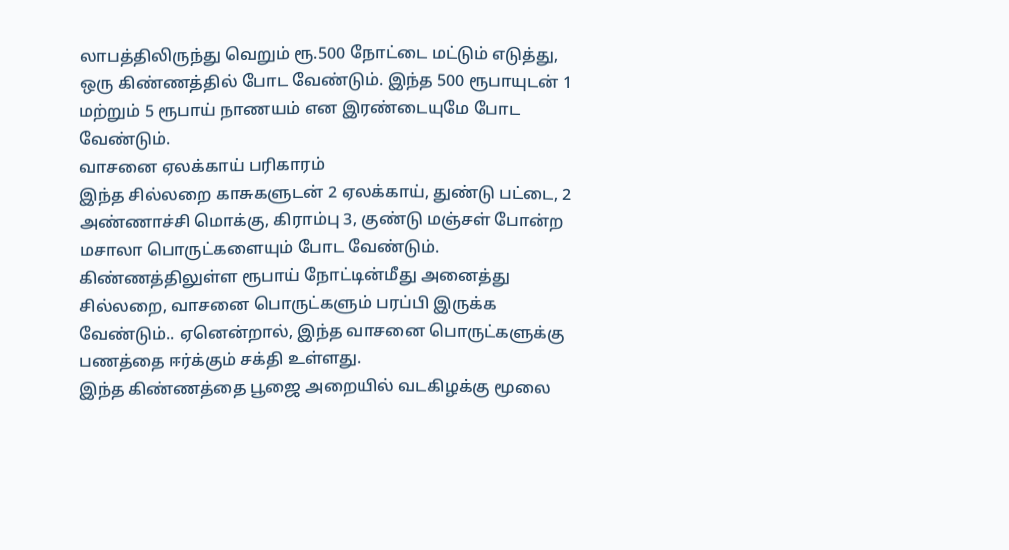லாபத்திலிருந்து வெறும் ரூ.500 நோட்டை மட்டும் எடுத்து, ஒரு கிண்ணத்தில் போட வேண்டும். இந்த 500 ரூபாயுடன் 1 மற்றும் 5 ரூபாய் நாணயம் என இரண்டையுமே போட வேண்டும்.
வாசனை ஏலக்காய் பரிகாரம்
இந்த சில்லறை காசுகளுடன் 2 ஏலக்காய், துண்டு பட்டை, 2 அண்ணாச்சி மொக்கு, கிராம்பு 3, குண்டு மஞ்சள் போன்ற மசாலா பொருட்களையும் போட வேண்டும். கிண்ணத்திலுள்ள ரூபாய் நோட்டின்மீது அனைத்து சில்லறை, வாசனை பொருட்களும் பரப்பி இருக்க வேண்டும்.. ஏனென்றால், இந்த வாசனை பொருட்களுக்கு பணத்தை ஈர்க்கும் சக்தி உள்ளது.
இந்த கிண்ணத்தை பூஜை அறையில் வடகிழக்கு மூலை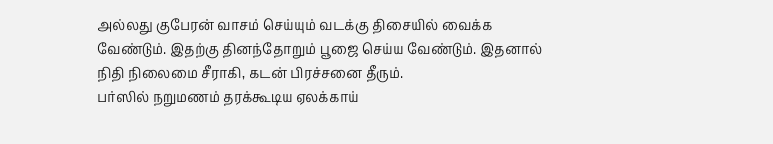அல்லது குபேரன் வாசம் செய்யும் வடக்கு திசையில் வைக்க வேண்டும். இதற்கு தினந்தோறும் பூஜை செய்ய வேண்டும். இதனால் நிதி நிலைமை சீராகி, கடன் பிரச்சனை தீரும்.
பர்ஸில் நறுமணம் தரக்கூடிய ஏலக்காய்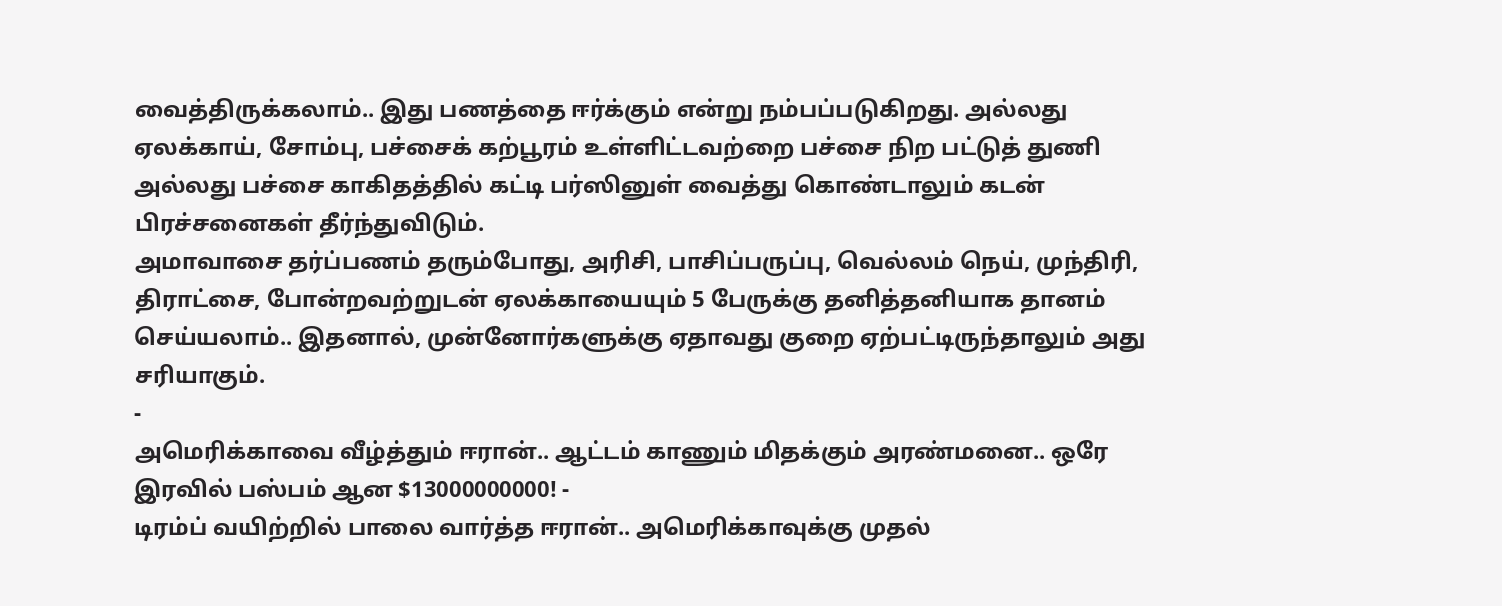வைத்திருக்கலாம்.. இது பணத்தை ஈர்க்கும் என்று நம்பப்படுகிறது. அல்லது ஏலக்காய், சோம்பு, பச்சைக் கற்பூரம் உள்ளிட்டவற்றை பச்சை நிற பட்டுத் துணி அல்லது பச்சை காகிதத்தில் கட்டி பர்ஸினுள் வைத்து கொண்டாலும் கடன் பிரச்சனைகள் தீர்ந்துவிடும்.
அமாவாசை தர்ப்பணம் தரும்போது, அரிசி, பாசிப்பருப்பு, வெல்லம் நெய், முந்திரி, திராட்சை, போன்றவற்றுடன் ஏலக்காயையும் 5 பேருக்கு தனித்தனியாக தானம் செய்யலாம்.. இதனால், முன்னோர்களுக்கு ஏதாவது குறை ஏற்பட்டிருந்தாலும் அது சரியாகும்.
-
அமெரிக்காவை வீழ்த்தும் ஈரான்.. ஆட்டம் காணும் மிதக்கும் அரண்மனை.. ஒரே இரவில் பஸ்பம் ஆன $13000000000! -
டிரம்ப் வயிற்றில் பாலை வார்த்த ஈரான்.. அமெரிக்காவுக்கு முதல்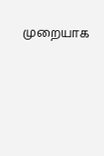முறையாக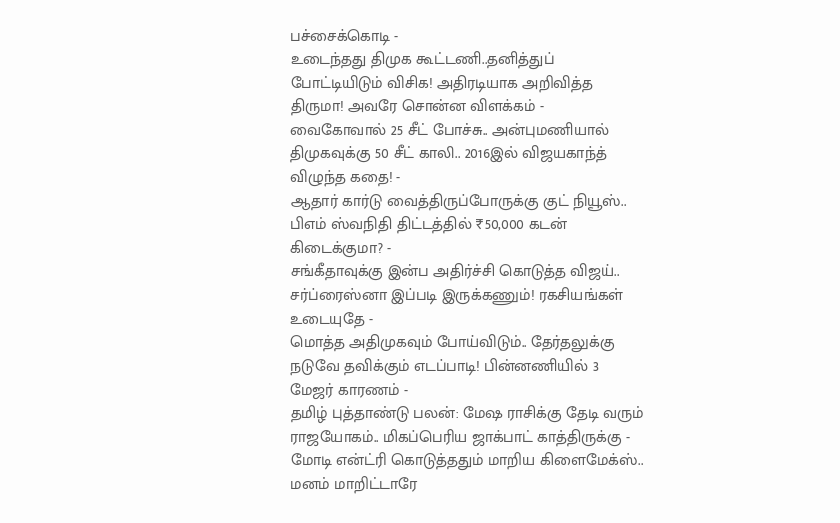பச்சைக்கொடி -
உடைந்தது திமுக கூட்டணி..தனித்துப் போட்டியிடும் விசிக! அதிரடியாக அறிவித்த திருமா! அவரே சொன்ன விளக்கம் -
வைகோவால் 25 சீட் போச்சு.. அன்புமணியால் திமுகவுக்கு 50 சீட் காலி.. 2016இல் விஜயகாந்த் விழுந்த கதை! -
ஆதார் கார்டு வைத்திருப்போருக்கு குட் நியூஸ்.. பிஎம் ஸ்வநிதி திட்டத்தில் ₹50,000 கடன் கிடைக்குமா? -
சங்கீதாவுக்கு இன்ப அதிர்ச்சி கொடுத்த விஜய்.. சர்ப்ரைஸ்னா இப்படி இருக்கணும்! ரகசியங்கள் உடையுதே -
மொத்த அதிமுகவும் போய்விடும்.. தேர்தலுக்கு நடுவே தவிக்கும் எடப்பாடி! பின்னணியில் 3 மேஜர் காரணம் -
தமிழ் புத்தாண்டு பலன்: மேஷ ராசிக்கு தேடி வரும் ராஜயோகம்.. மிகப்பெரிய ஜாக்பாட் காத்திருக்கு -
மோடி என்ட்ரி கொடுத்ததும் மாறிய கிளைமேக்ஸ்.. மனம் மாறிட்டாரே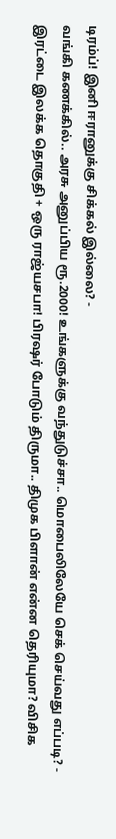டிரம்ப்! இனி ஈரானுக்கு சிக்கல் இல்லை? -
வங்கி கணக்கில்.. அரசு அனுப்பிய ரூ.2000! உங்களுக்கு வந்துடுச்சா.. மொபைலிலேயே செக் செய்வது எப்படி? -
இரட்டை இலக்க தொகுதி + ஒரு ராஜ்யசபா! பிரஷர் போடும் திருமா.. திமுக பிளான் என்ன தெரியுமா? விசிக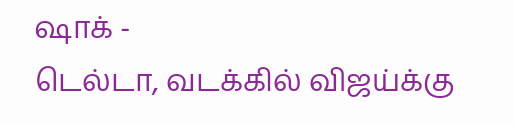ஷாக் -
டெல்டா, வடக்கில் விஜய்க்கு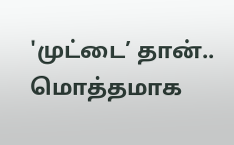'முட்டை’ தான்.. மொத்தமாக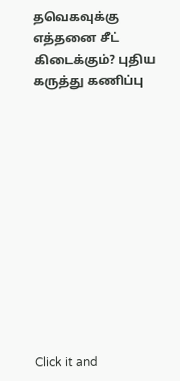தவெகவுக்கு எத்தனை சீட் கிடைக்கும்? புதிய கருத்து கணிப்பு












Click it and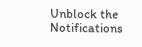Unblock the Notifications